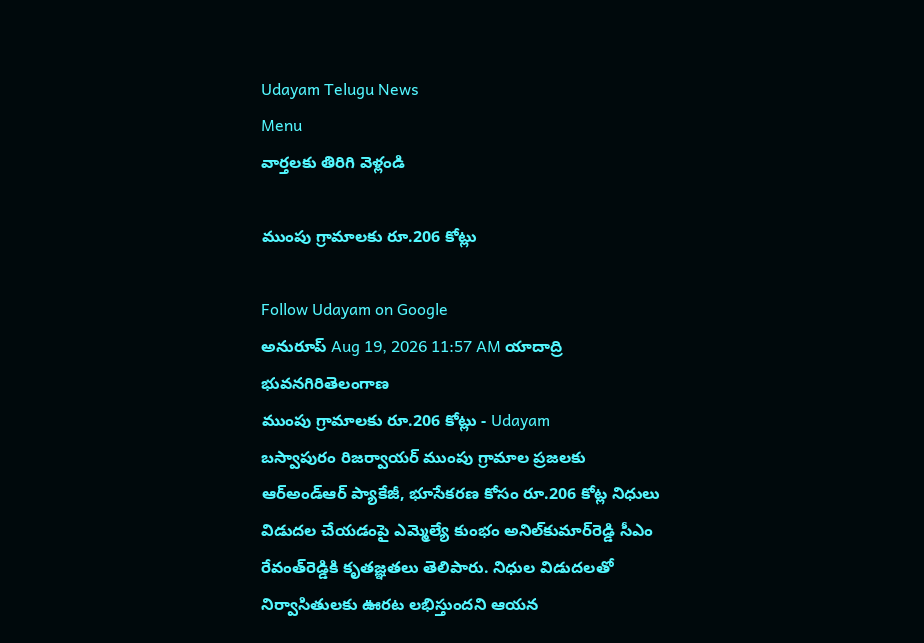Udayam Telugu News
Menu
వార్తలకు తిరిగి వెళ్లండి

ముంపు గ్రామాలకు రూ.206 కోట్లు

Follow Udayam on Google
అనురూప్ Aug 19, 2026 11:57 AM యాదాద్రి భువనగిరితెలంగాణ
ముంపు గ్రామాలకు రూ.206 కోట్లు - Udayam
బస్వాపురం రిజర్వాయర్ ముంపు గ్రామాల ప్రజలకు ఆర్‌అండ్‌ఆర్ ప్యాకేజీ, భూసేకరణ కోసం రూ.206 కోట్ల నిధులు విడుదల చేయడంపై ఎమ్మెల్యే కుంభం అనిల్‌కుమార్‌రెడ్డి సీఎం రేవంత్‌రెడ్డికి కృతజ్ఞతలు తెలిపారు. నిధుల విడుదలతో నిర్వాసితులకు ఊరట లభిస్తుందని ఆయన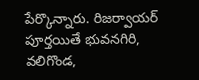పేర్కొన్నారు. రిజర్వాయర్ పూర్తయితే భువనగిరి, వలిగొండ,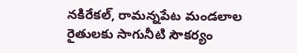నకిరేకల్, రామన్నపేట మండలాల రైతులకు సాగునీటి సౌకర్యం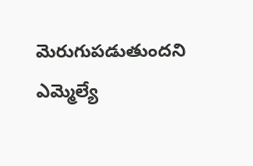మెరుగుపడుతుందని ఎమ్మెల్యే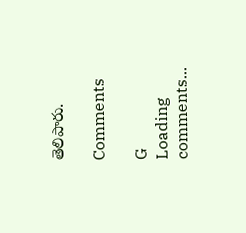తెలిపారు.

Comments

G
Loading comments...